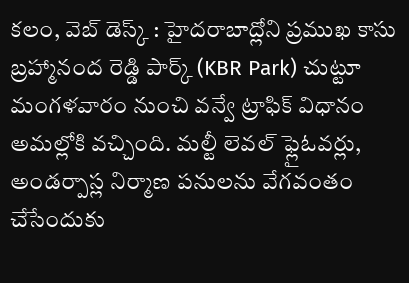కలం, వెబ్ డెస్క్ : హైదరాబాద్లోని ప్రముఖ కాసు బ్రహ్మానంద రెడ్డి పార్క్ (KBR Park) చుట్టూ మంగళవారం నుంచి వన్వే ట్రాఫిక్ విధానం అమల్లోకి వచ్చింది. మల్టీ లెవల్ ఫ్లైఓవర్లు, అండర్పాస్ల నిర్మాణ పనులను వేగవంతం చేసేందుకు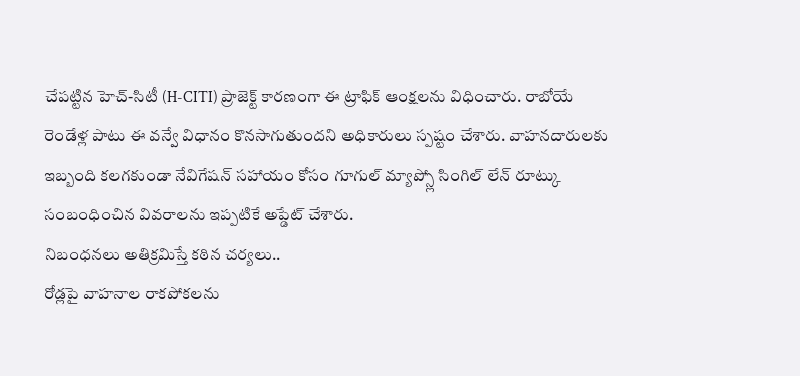చేపట్టిన హెచ్-సిటీ (H-CITI) ప్రాజెక్ట్ కారణంగా ఈ ట్రాఫిక్ ఆంక్షలను విధించారు. రాబోయే రెండేళ్ల పాటు ఈ వన్వే విధానం కొనసాగుతుందని అధికారులు స్పష్టం చేశారు. వాహనదారులకు ఇబ్బంది కలగకుండా నేవిగేషన్ సహాయం కోసం గూగుల్ మ్యాప్స్లో సింగిల్ లేన్ రూట్కు సంబంధించిన వివరాలను ఇప్పటికే అప్డేట్ చేశారు.
నిబంధనలు అతిక్రమిస్తే కఠిన చర్యలు..
రోడ్లపై వాహనాల రాకపోకలను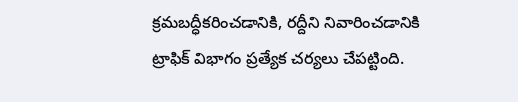క్రమబద్ధీకరించడానికి, రద్దీని నివారించడానికి ట్రాఫిక్ విభాగం ప్రత్యేక చర్యలు చేపట్టింది.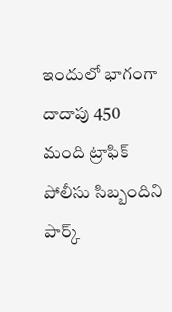ఇందులో భాగంగా దాదాపు 450 మంది ట్రాఫిక్ పోలీసు సిబ్బందిని పార్క్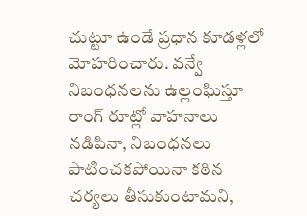చుట్టూ ఉండే ప్రధాన కూడళ్లలో మోహరించారు. వన్వే నిబంధనలను ఉల్లంఘిస్తూ రాంగ్ రూట్లో వాహనాలు నడిపినా, నిబంధనలు పాటించకపోయినా కఠిన చర్యలు తీసుకుంటామని,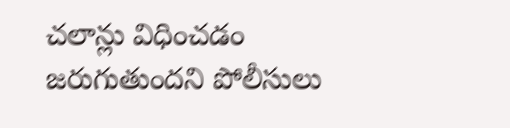చలాన్లు విధించడం జరుగుతుందని పోలీసులు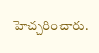హెచ్చరించారు.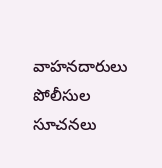వాహనదారులు పోలీసుల సూచనలు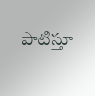పాటిస్తూ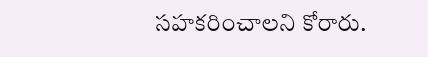సహకరించాలని కోరారు.